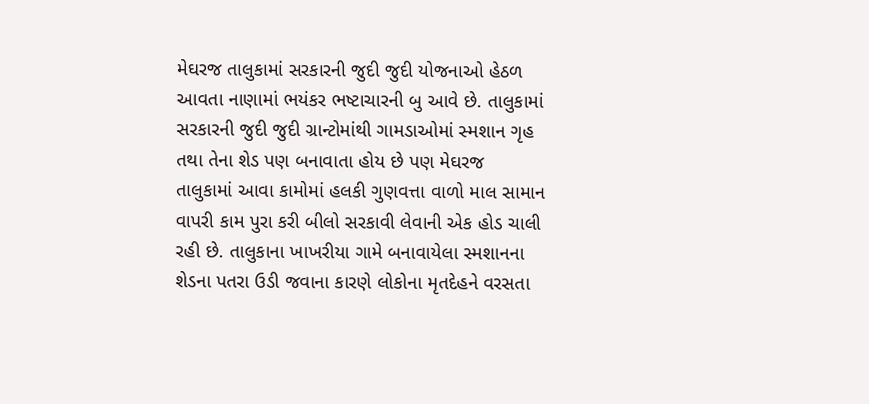મેઘરજ તાલુકામાં સરકારની જુદી જુદી યોજનાઓ હેઠળ આવતા નાણામાં ભયંકર ભષ્ટાચારની બુ આવે છે. તાલુકામાં સરકારની જુદી જુદી ગ્રાન્ટોમાંથી ગામડાઓમાં સ્મશાન ગૃહ તથા તેના શેડ પણ બનાવાતા હોય છે પણ મેઘરજ તાલુકામાં આવા કામોમાં હલકી ગુણવત્તા વાળો માલ સામાન વાપરી કામ પુરા કરી બીલો સરકાવી લેવાની એક હોડ ચાલી રહી છે. તાલુકાના ખાખરીયા ગામે બનાવાયેલા સ્મશાનના શેડના પતરા ઉડી જવાના કારણે લોકોના મૃતદેહને વરસતા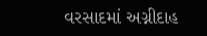વરસાદમાં અગ્નીદાહ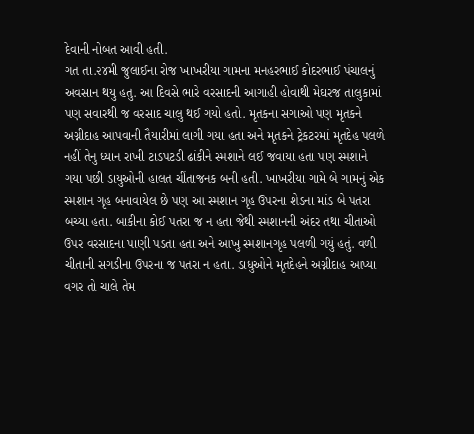દેવાની નોબત આવી હતી.
ગત તા.૨૪મી જુલાઈના રોજ ખાખરીયા ગામના મનહરભાઈ કોદરભાઈ પંચાલનું અવસાન થયુ હતુ. આ દિવસે ભારે વરસાદની આગાહી હોવાથી મેઘરજ તાલુકામાં પણ સવારથી જ વરસાદ ચાલુ થઈ ગયો હતો. મૃતકના સગાઓ પણ મૃતકને અગ્નીદાહ આપવાની તૈયારીમાં લાગી ગયા હતા અને મૃતકને ટ્રેકટરમાં મૃતદેહ પલળે નહીં તેનુ ધ્યાન રાખી ટાડપટડી ઢાંકીને સ્મશાને લઈ જવાયા હતા પણ સ્મશાને ગયા પછી ડાયુઓની હાલત ચીંતાજનક બની હતી. ખાખરીયા ગામે બે ગામનું એક સ્મશાન ગૃહ બનાવાયેલ છે પણ આ સ્મશાન ગૃહ ઉપરના શેડના માંડ બે પતરા બચ્યા હતા. બાકીના કોઈ પતરા જ ન હતા જેથી સ્મશાનની અંદર તથા ચીતાઓ ઉપર વરસાદના પાણી પડતા હતા અને આખુ સ્મશાનગૃહ પલળી ગયું હતું. વળી ચીતાની સગડીના ઉપરના જ પતરા ન હતા. ડાધુઓને મૃતદેહને અગ્નીદાહ આપ્યા વગર તો ચાલે તેમ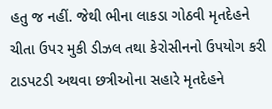હતુ જ નહીં. જેથી ભીના લાકડા ગોઠવી મૃતદેહને ચીતા ઉપર મુકી ડીઝલ તથા કેરોસીનનો ઉપયોગ કરી ટાડપટડી અથવા છત્રીઓના સહારે મૃતદેહને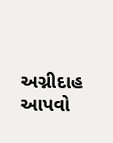અગ્નીદાહ આપવો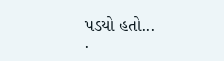પડયો હતો...
.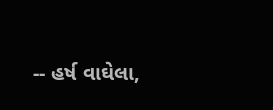-- હર્ષ વાઘેલા,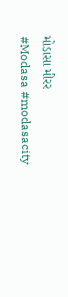મોડાસા મીરર
#Modasa #modasacity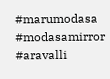#marumodasa #modasamirror #aravalli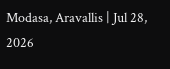Modasa, Aravallis | Jul 28, 2026